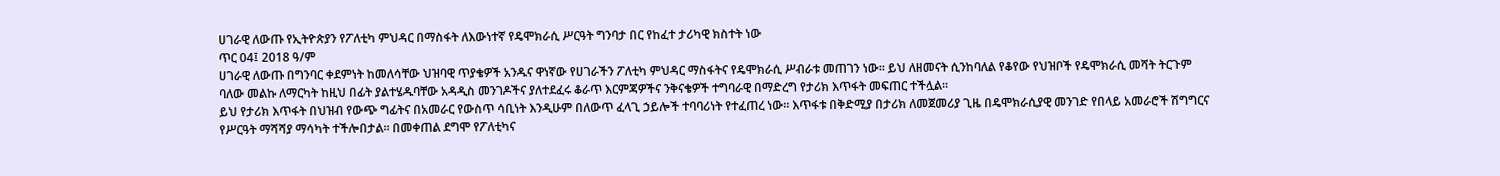ሀገራዊ ለውጡ የኢትዮጵያን የፖለቲካ ምህዳር በማስፋት ለእውነተኛ የዴሞክራሲ ሥርዓት ግንባታ በር የከፈተ ታሪካዊ ክስተት ነው
ጥር 04፤ 2018 ዓ/ም
ሀገራዊ ለውጡ በግንባር ቀደምነት ከመለሳቸው ህዝባዊ ጥያቄዎች አንዱና ዋነኛው የሀገራችን ፖለቲካ ምህዳር ማስፋትና የዴሞክራሲ ሥብራቱ መጠገን ነው፡፡ ይህ ለዘመናት ሲንከባለል የቆየው የህዝቦች የዴሞክራሲ መሻት ትርጉም ባለው መልኩ ለማርካት ከዚህ በፊት ያልተሄዱባቸው አዳዲስ መንገዶችና ያለተደፈሩ ቆራጥ እርምጃዎችና ንቅናቄዎች ተግባራዊ በማድረግ የታሪክ እጥፋት መፍጠር ተችሏል፡፡
ይህ የታሪክ እጥፋት በህዝብ የውጭ ግፊትና በአመራር የውስጥ ሳቢነት እንዲሁም በለውጥ ፈላጊ ኃይሎች ተባባሪነት የተፈጠረ ነው፡፡ እጥፋቱ በቅድሚያ በታሪክ ለመጀመሪያ ጊዜ በዴሞክራሲያዊ መንገድ የበላይ አመራሮች ሽግግርና የሥርዓት ማሻሻያ ማሳካት ተችሎበታል፡፡ በመቀጠል ደግሞ የፖለቲካና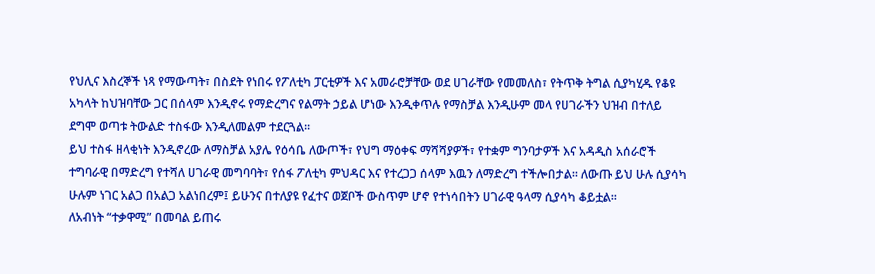የህሊና እስረኞች ነጻ የማውጣት፣ በስደት የነበሩ የፖለቲካ ፓርቲዎች እና አመራሮቻቸው ወደ ሀገራቸው የመመለስ፣ የትጥቅ ትግል ሲያካሂዱ የቆዩ አካላት ከህዝባቸው ጋር በሰላም እንዲኖሩ የማድረግና የልማት ኃይል ሆነው እንዲቀጥሉ የማስቻል እንዲሁም መላ የሀገራችን ህዝብ በተለይ ደግሞ ወጣቱ ትውልድ ተስፋው እንዲለመልም ተደርጓል፡፡
ይህ ተስፋ ዘላቂነት እንዲኖረው ለማስቻል አያሌ የዕሳቤ ለውጦች፣ የህግ ማዕቀፍ ማሻሻያዎች፣ የተቋም ግንባታዎች እና አዳዲስ አሰራሮች ተግባራዊ በማድረግ የተሻለ ሀገራዊ መግባባት፣ የሰፋ ፖለቲካ ምህዳር እና የተረጋጋ ሰላም እዉን ለማድረግ ተችሎበታል፡፡ ለውጡ ይህ ሁሉ ሲያሳካ ሁሉም ነገር አልጋ በአልጋ አልነበረም፤ ይሁንና በተለያዩ የፈተና ወጀቦች ውስጥም ሆኖ የተነሳበትን ሀገራዊ ዓላማ ሲያሳካ ቆይቷል፡፡
ለአብነት “ተቃዋሚ” በመባል ይጠሩ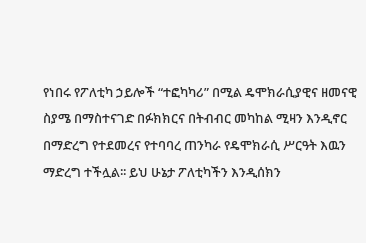የነበሩ የፖለቲካ ኃይሎች “ተፎካካሪ” በሚል ዴሞክራሲያዊና ዘመናዊ ስያሜ በማስተናገድ በፉክክርና በትብብር መካከል ሚዛን እንዲኖር በማድረግ የተደመረና የተባባረ ጠንካራ የዴሞክራሲ ሥርዓት እዉን ማድረግ ተችሏል፡፡ ይህ ሁኔታ ፖለቲካችን እንዲሰክን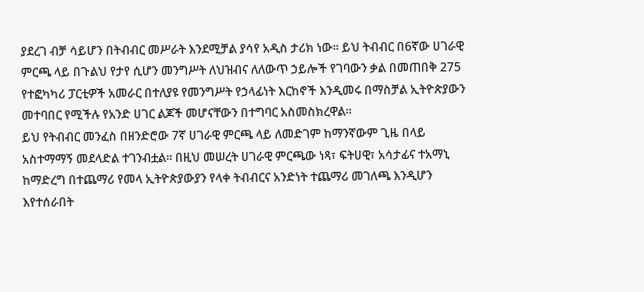ያደረገ ብቻ ሳይሆን በትብብር መሥራት እንደሚቻል ያሳየ አዲስ ታሪክ ነው፡፡ ይህ ትብብር በ6ኛው ሀገራዊ ምርጫ ላይ በጉልህ የታየ ሲሆን መንግሥት ለህዝብና ለለውጥ ኃይሎች የገባውን ቃል በመጠበቅ 275 የተፎካካሪ ፓርቲዎች አመራር በተለያዩ የመንግሥት የኃላፊነት እርከኖች እንዲመሩ በማስቻል ኢትዮጵያውን መተባበር የሚችሉ የአንድ ሀገር ልጆች መሆናቸውን በተግባር አስመስክረዋል፡፡
ይህ የትብብር መንፈስ በዘንድሮው 7ኛ ሀገራዊ ምርጫ ላይ ለመድገም ከማንኛውም ጊዜ በላይ አስተማማኝ መደላድል ተገንብቷል፡፡ በዚህ መሠረት ሀገራዊ ምርጫው ነጻ፣ ፍትሀዊ፣ አሳታፊና ተአማኒ ከማድረግ በተጨማሪ የመላ ኢትዮጵያውያን የላቀ ትብብርና አንድነት ተጨማሪ መገለጫ እንዲሆን እየተሰራበት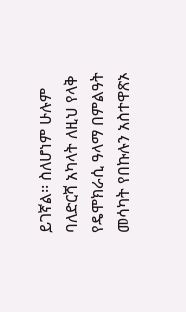ይገኛል፡፡ ስለሆነም ሁሉም ባለድርሻ አካላት ለዚህ የላቅ የዴሞክራሲ ዓላማ በምልዓት መሳካት የበኩሉን አስተዋጽኦ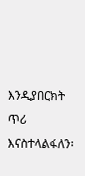እንዲያበርክት ጥሪ እናስተላልፋለን፡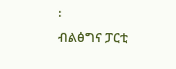፡
ብልፅግና ፓርቲ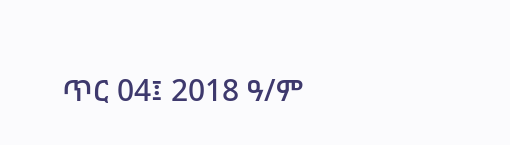ጥር 04፤ 2018 ዓ/ም